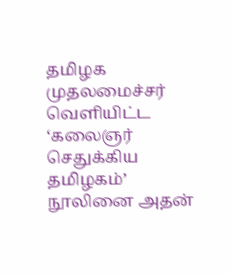தமிழக முதலமைச்சர் வெளியிட்ட ‘கலைஞர் செதுக்கிய தமிழகம்’ நூலினை அதன்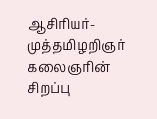ஆசிரியர்-முத்தமிழறிஞர் கலைஞரின் சிறப்பு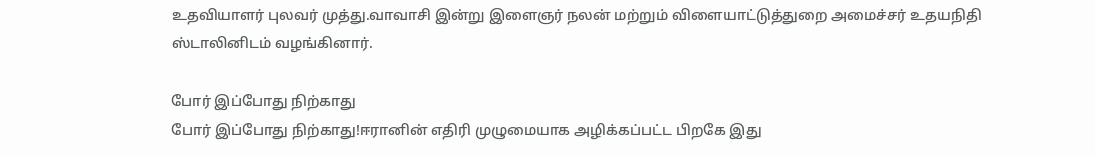உதவியாளர் புலவர் முத்து.வாவாசி இன்று இளைஞர் நலன் மற்றும் விளையாட்டுத்துறை அமைச்சர் உதயநிதி ஸ்டாலினிடம் வழங்கினார்.

போர் இப்போது நிற்காது
போர் இப்போது நிற்காது!ஈரானின் எதிரி முழுமையாக அழிக்கப்பட்ட பிறகே இது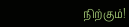நிற்கும்!